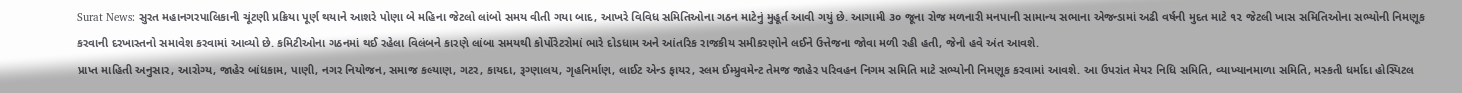Surat News: સુરત મહાનગરપાલિકાની ચૂંટણી પ્રક્રિયા પૂર્ણ થયાને આશરે પોણા બે મહિના જેટલો લાંબો સમય વીતી ગયા બાદ, આખરે વિવિધ સમિતિઓના ગઠન માટેનું મુહૂર્ત આવી ગયું છે. આગામી ૩૦ જૂના રોજ મળનારી મનપાની સામાન્ય સભાના એજન્ડામાં અઢી વર્ષની મુદત માટે ૧૨ જેટલી ખાસ સમિતિઓના સભ્યોની નિમણૂક કરવાની દરખાસ્તનો સમાવેશ કરવામાં આવ્યો છે. કમિટીઓના ગઠનમાં થઈ રહેલા વિલંબને કારણે લાંબા સમયથી કોર્પોરેટરોમાં ભારે દોડધામ અને આંતરિક રાજકીય સમીકરણોને લઈને ઉત્તેજના જોવા મળી રહી હતી, જેનો હવે અંત આવશે.
પ્રાપ્ત માહિતી અનુસાર, આરોગ્ય, જાહેર બાંધકામ, પાણી, નગર નિયોજન, સમાજ કલ્યાણ, ગટર, કાયદા, રૂગ્ણાલય, ગૃહનિર્માણ, લાઈટ એન્ડ ફાયર, સ્લમ ઈમ્પ્રુવમેન્ટ તેમજ જાહેર પરિવહન નિગમ સમિતિ માટે સભ્યોની નિમણૂક કરવામાં આવશે. આ ઉપરાંત મેયર નિધિ સમિતિ, વ્યાખ્યાનમાળા સમિતિ, મસ્કતી ધર્માદા હોસ્પિટલ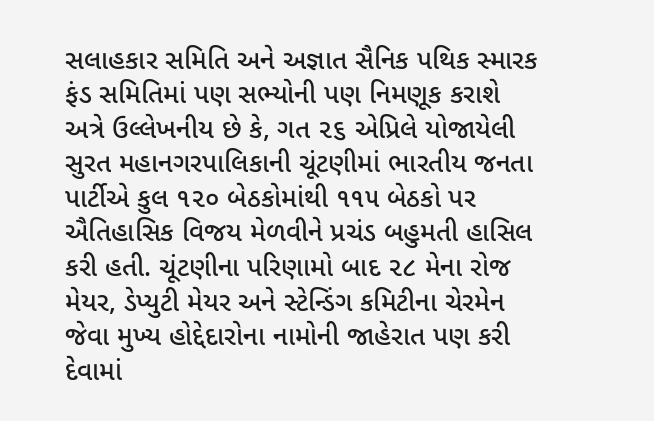સલાહકાર સમિતિ અને અજ્ઞાત સૈનિક પથિક સ્મારક ફંડ સમિતિમાં પણ સભ્યોની પણ નિમણૂક કરાશે
અત્રે ઉલ્લેખનીય છે કે, ગત ૨૬ એપ્રિલે યોજાયેલી સુરત મહાનગરપાલિકાની ચૂંટણીમાં ભારતીય જનતા પાર્ટીએ કુલ ૧૨૦ બેઠકોમાંથી ૧૧૫ બેઠકો પર ઐતિહાસિક વિજય મેળવીને પ્રચંડ બહુમતી હાસિલ કરી હતી. ચૂંટણીના પરિણામો બાદ ૨૮ મેના રોજ મેયર, ડેપ્યુટી મેયર અને સ્ટેન્ડિંગ કમિટીના ચેરમેન જેવા મુખ્ય હોદ્દેદારોના નામોની જાહેરાત પણ કરી દેવામાં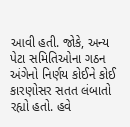આવી હતી. જોકે, અન્ય પેટા સમિતિઓના ગઠન અંગેનો નિર્ણય કોઈને કોઈ કારણોસર સતત લંબાતો રહ્યો હતો. હવે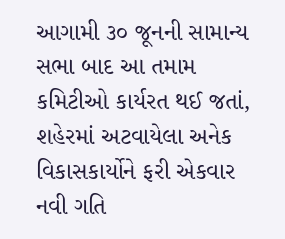આગામી ૩૦ જૂનની સામાન્ય સભા બાદ આ તમામ કમિટીઓ કાર્યરત થઈ જતાં, શહેરમાં અટવાયેલા અનેક વિકાસકાર્યોને ફરી એકવાર નવી ગતિ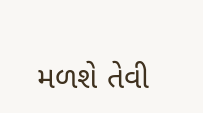મળશે તેવી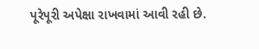પૂરેપૂરી અપેક્ષા રાખવામાં આવી રહી છે.